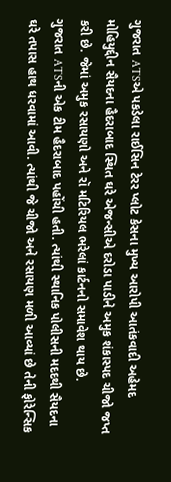ગુજરાત ATSએ પકડેલા રાઈસિન ટેરર પ્લોટ કેસના મુખ્ય આરોપી આતંકવાદી અહેમદ મોહિયુદ્દીન સૈયદના હૈદરાબાદ સ્થિત ઘરે એજન્સીએ દરોડા પાડીને અમુક શંકાસ્પદ ચીજો જપ્ત કરી છે. જેમાં અમુક રસાયણો અને રૉ મટિરિયલ ભરેલાં કાર્ટનનો સમાવેશ થાય છે.
ગુજરાત ATSની એક ટીમ હૈદરાબાદ પહોંચી હતી. ત્યાંથી સ્થાનિક પોલીસની મદદથી સૈયદના ઘરે તપાસ હાથ ધરવામાં આવી. ત્યાંથી જે ચીજો અને રસાયણ મળી આવ્યાં છે તેની ફોરેન્સિક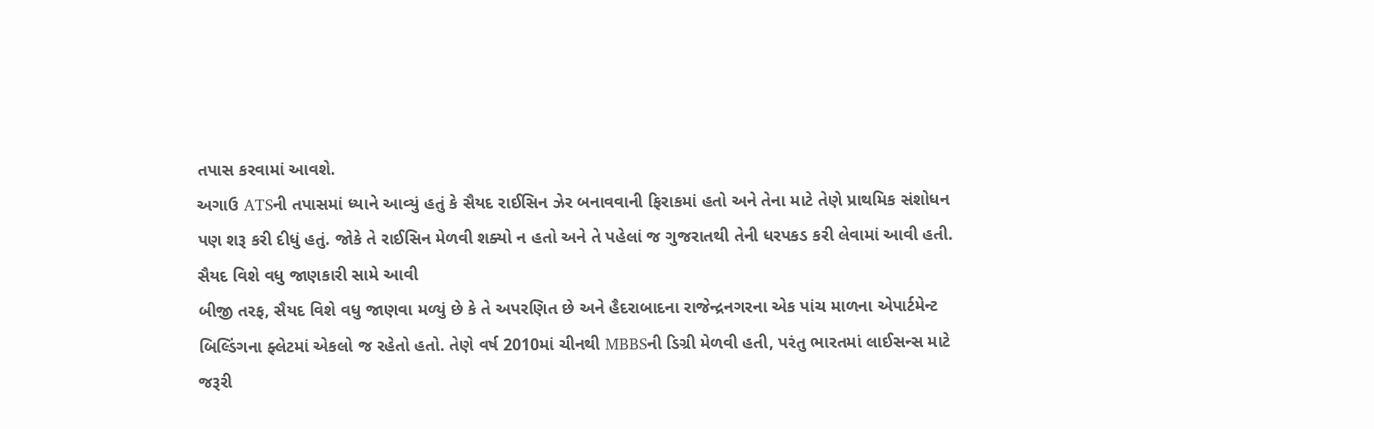તપાસ કરવામાં આવશે.
અગાઉ ATSની તપાસમાં ધ્યાને આવ્યું હતું કે સૈયદ રાઈસિન ઝેર બનાવવાની ફિરાકમાં હતો અને તેના માટે તેણે પ્રાથમિક સંશોધન પણ શરૂ કરી દીધું હતું. જોકે તે રાઈસિન મેળવી શક્યો ન હતો અને તે પહેલાં જ ગુજરાતથી તેની ધરપકડ કરી લેવામાં આવી હતી.
સૈયદ વિશે વધુ જાણકારી સામે આવી
બીજી તરફ, સૈયદ વિશે વધુ જાણવા મળ્યું છે કે તે અપરણિત છે અને હૈદરાબાદના રાજેન્દ્રનગરના એક પાંચ માળના એપાર્ટમેન્ટ બિલ્ડિંગના ફ્લેટમાં એકલો જ રહેતો હતો. તેણે વર્ષ 2010માં ચીનથી MBBSની ડિગ્રી મેળવી હતી, પરંતુ ભારતમાં લાઈસન્સ માટે જરૂરી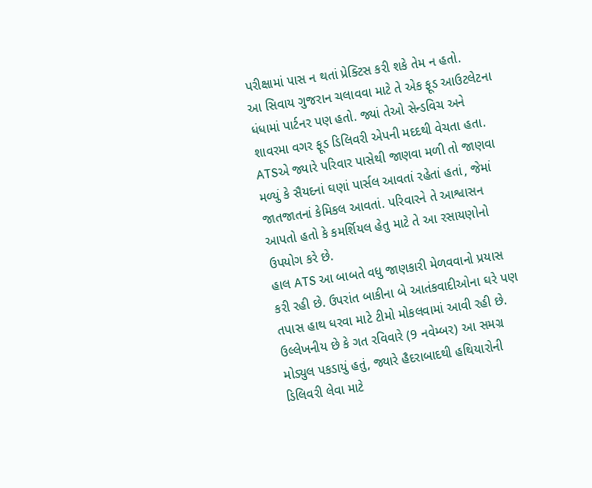પરીક્ષામાં પાસ ન થતાં પ્રેક્ટિસ કરી શકે તેમ ન હતો.
આ સિવાય ગુજરાન ચલાવવા માટે તે એક ફૂડ આઉટલેટના ધંધામાં પાર્ટનર પણ હતો. જ્યાં તેઓ સેન્ડવિચ અને શાવરમા વગર ફૂડ ડિલિવરી એપની મદદથી વેચતા હતા.
ATSએ જ્યારે પરિવાર પાસેથી જાણવા મળી તો જાણવા મળ્યું કે સૈયદનાં ઘણાં પાર્સલ આવતાં રહેતાં હતાં, જેમાં જાતજાતનાં કેમિકલ આવતાં. પરિવારને તે આશ્વાસન આપતો હતો કે કમર્શિયલ હેતુ માટે તે આ રસાયણોનો ઉપયોગ કરે છે.
હાલ ATS આ બાબતે વધુ જાણકારી મેળવવાનો પ્રયાસ કરી રહી છે. ઉપરાંત બાકીના બે આતંકવાદીઓના ઘરે પણ તપાસ હાથ ધરવા માટે ટીમો મોકલવામાં આવી રહી છે.
ઉલ્લેખનીય છે કે ગત રવિવારે (9 નવેમ્બર) આ સમગ્ર મોડ્યુલ પકડાયું હતું, જ્યારે હૈદરાબાદથી હથિયારોની ડિલિવરી લેવા માટે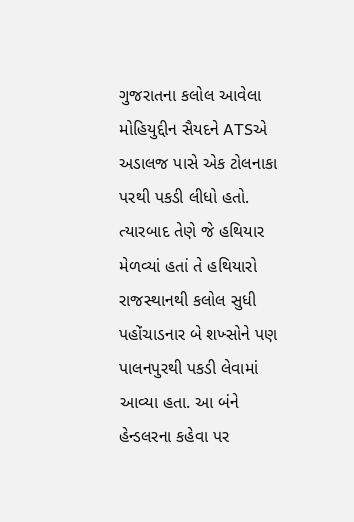ગુજરાતના કલોલ આવેલા મોહિયુદ્દીન સૈયદને ATSએ અડાલજ પાસે એક ટોલનાકા પરથી પકડી લીધો હતો. ત્યારબાદ તેણે જે હથિયાર મેળવ્યાં હતાં તે હથિયારો રાજસ્થાનથી કલોલ સુધી પહોંચાડનાર બે શખ્સોને પણ પાલનપુરથી પકડી લેવામાં આવ્યા હતા. આ બંને હેન્ડલરના કહેવા પર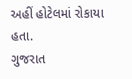અહીં હોટેલમાં રોકાયા હતા.
ગુજરાત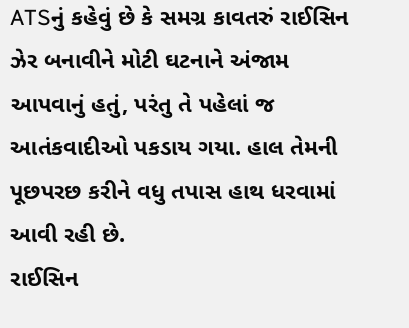ATSનું કહેવું છે કે સમગ્ર કાવતરું રાઈસિન ઝેર બનાવીને મોટી ઘટનાને અંજામ આપવાનું હતું, પરંતુ તે પહેલાં જ આતંકવાદીઓ પકડાય ગયા. હાલ તેમની પૂછપરછ કરીને વધુ તપાસ હાથ ધરવામાં આવી રહી છે.
રાઈસિન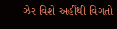ઝેર વિશે અહીંથી વિગતો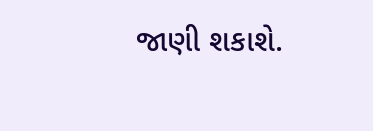જાણી શકાશે.